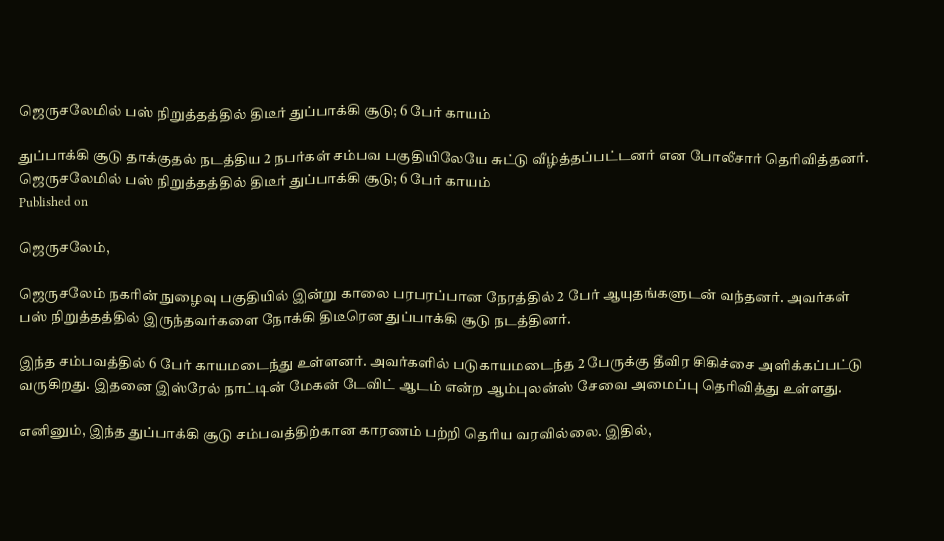ஜெருசலேமில் பஸ் நிறுத்தத்தில் திடீர் துப்பாக்கி சூடு; 6 பேர் காயம்

துப்பாக்கி சூடு தாக்குதல் நடத்திய 2 நபர்கள் சம்பவ பகுதியிலேயே சுட்டு வீழ்த்தப்பட்டனர் என போலீசார் தெரிவித்தனர்.
ஜெருசலேமில் பஸ் நிறுத்தத்தில் திடீர் துப்பாக்கி சூடு; 6 பேர் காயம்
Published on

ஜெருசலேம்,

ஜெருசலேம் நகரின் நுழைவு பகுதியில் இன்று காலை பரபரப்பான நேரத்தில் 2 பேர் ஆயுதங்களுடன் வந்தனர். அவர்கள் பஸ் நிறுத்தத்தில் இருந்தவர்களை நோக்கி திடீரென துப்பாக்கி சூடு நடத்தினர்.

இந்த சம்பவத்தில் 6 பேர் காயமடைந்து உள்ளனர். அவர்களில் படுகாயமடைந்த 2 பேருக்கு தீவிர சிகிச்சை அளிக்கப்பட்டு வருகிறது. இதனை இஸ்ரேல் நாட்டின் மேகன் டேவிட் ஆடம் என்ற ஆம்புலன்ஸ் சேவை அமைப்பு தெரிவித்து உள்ளது.

எனினும், இந்த துப்பாக்கி சூடு சம்பவத்திற்கான காரணம் பற்றி தெரிய வரவில்லை. இதில்,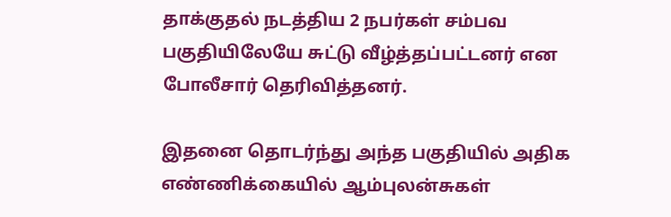தாக்குதல் நடத்திய 2 நபர்கள் சம்பவ பகுதியிலேயே சுட்டு வீழ்த்தப்பட்டனர் என போலீசார் தெரிவித்தனர்.

இதனை தொடர்ந்து அந்த பகுதியில் அதிக எண்ணிக்கையில் ஆம்புலன்சுகள்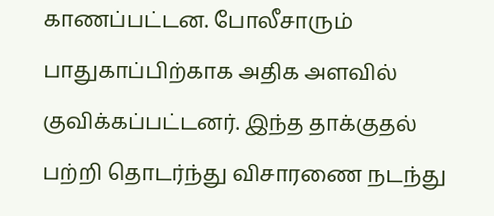காணப்பட்டன. போலீசாரும் பாதுகாப்பிற்காக அதிக அளவில் குவிக்கப்பட்டனர். இந்த தாக்குதல் பற்றி தொடர்ந்து விசாரணை நடந்து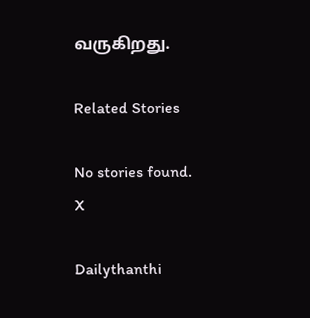வருகிறது.

Related Stories

No stories found.
X

Dailythanthi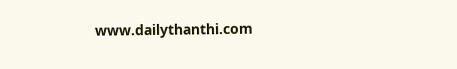www.dailythanthi.com